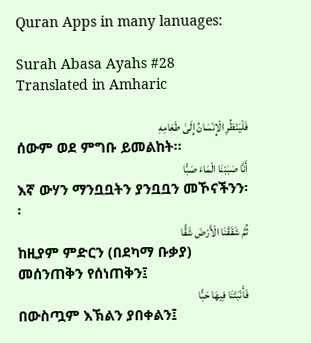Quran Apps in many lanuages:

Surah Abasa Ayahs #28 Translated in Amharic

فَلْيَنْظُرِ الْإِنْسَانُ إِلَىٰ طَعَامِهِ
ሰውም ወደ ምግቡ ይመልከት፡፡
أَنَّا صَبَبْنَا الْمَاءَ صَبًّا
እኛ ውሃን ማንቧቧትን ያንቧቧን መኾናችንን፡፡
ثُمَّ شَقَقْنَا الْأَرْضَ شَقًّا
ከዚያም ምድርን (በደካማ ቡቃያ) መሰንጠቅን የሰነጠቅን፤
فَأَنْبَتْنَا فِيهَا حَبًّا
በውስጧም እኽልን ያበቀልን፤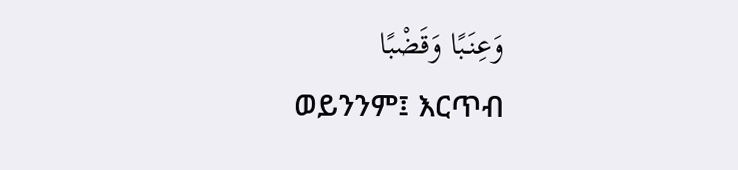وَعِنَبًا وَقَضْبًا
ወይንንም፤ እርጥብ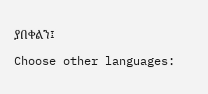ያበቀልን፤

Choose other languages: